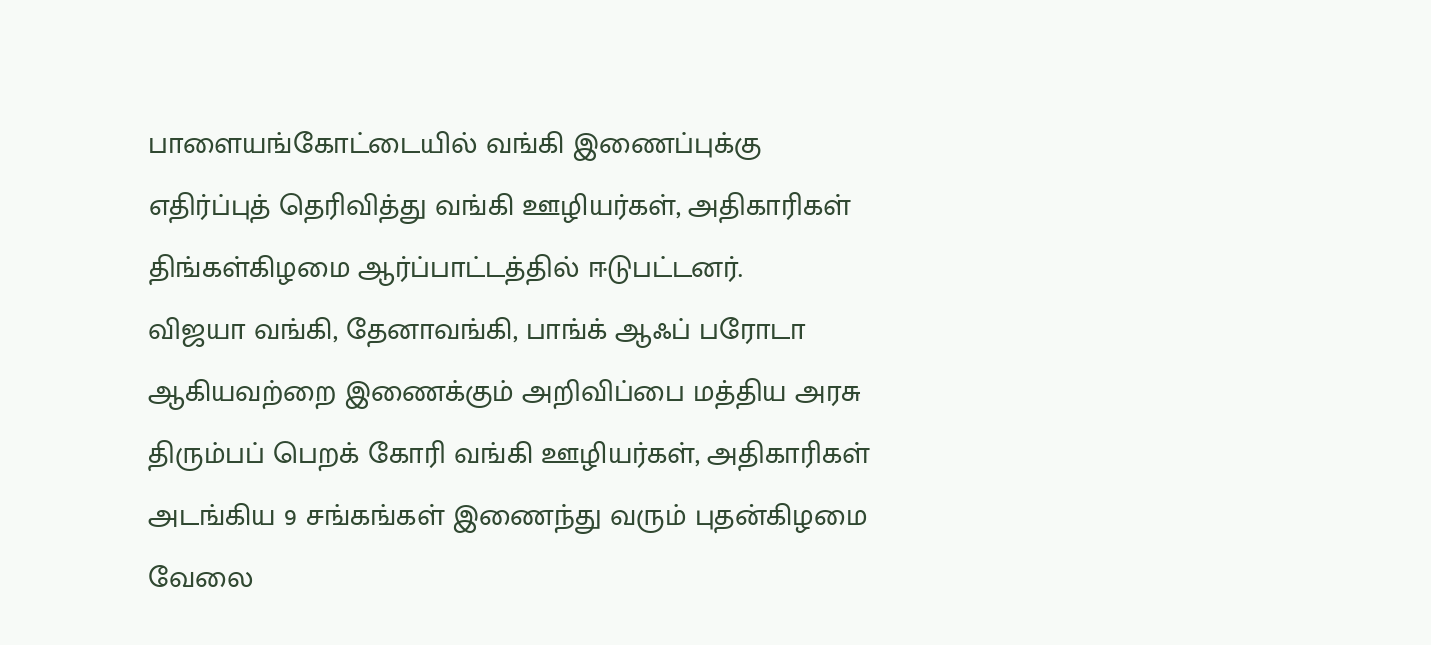பாளையங்கோட்டையில் வங்கி இணைப்புக்கு எதிர்ப்புத் தெரிவித்து வங்கி ஊழியர்கள், அதிகாரிகள் திங்கள்கிழமை ஆர்ப்பாட்டத்தில் ஈடுபட்டனர்.
விஜயா வங்கி, தேனாவங்கி, பாங்க் ஆஃப் பரோடா ஆகியவற்றை இணைக்கும் அறிவிப்பை மத்திய அரசு திரும்பப் பெறக் கோரி வங்கி ஊழியர்கள், அதிகாரிகள் அடங்கிய 9 சங்கங்கள் இணைந்து வரும் புதன்கிழமை வேலை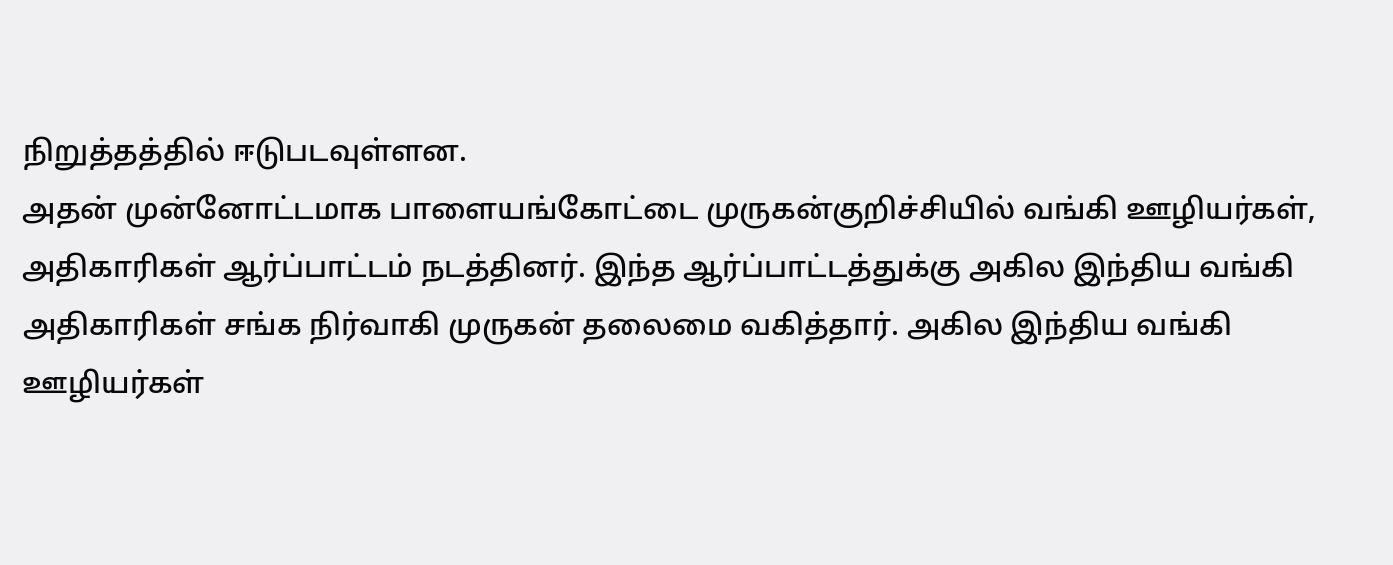நிறுத்தத்தில் ஈடுபடவுள்ளன.
அதன் முன்னோட்டமாக பாளையங்கோட்டை முருகன்குறிச்சியில் வங்கி ஊழியர்கள், அதிகாரிகள் ஆர்ப்பாட்டம் நடத்தினர். இந்த ஆர்ப்பாட்டத்துக்கு அகில இந்திய வங்கி அதிகாரிகள் சங்க நிர்வாகி முருகன் தலைமை வகித்தார். அகில இந்திய வங்கி ஊழியர்கள்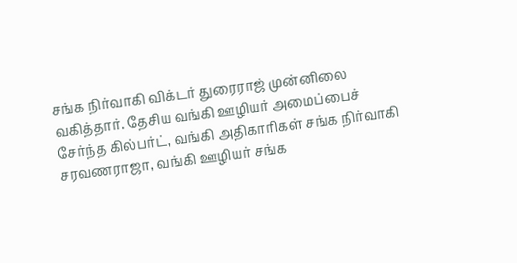சங்க நிர்வாகி விக்டர் துரைராஜ் முன்னிலை வகித்தார். தேசிய வங்கி ஊழியர் அமைப்பைச் சேர்ந்த கில்பர்ட், வங்கி அதிகாரிகள் சங்க நிர்வாகி சரவணராஜா, வங்கி ஊழியர் சங்க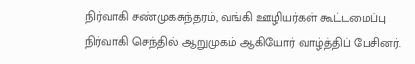நிர்வாகி சண்முகசுந்தரம், வங்கி ஊழியர்கள் கூட்டமைப்பு நிர்வாகி செந்தில் ஆறுமுகம் ஆகியோர் வாழ்த்திப் பேசினர்.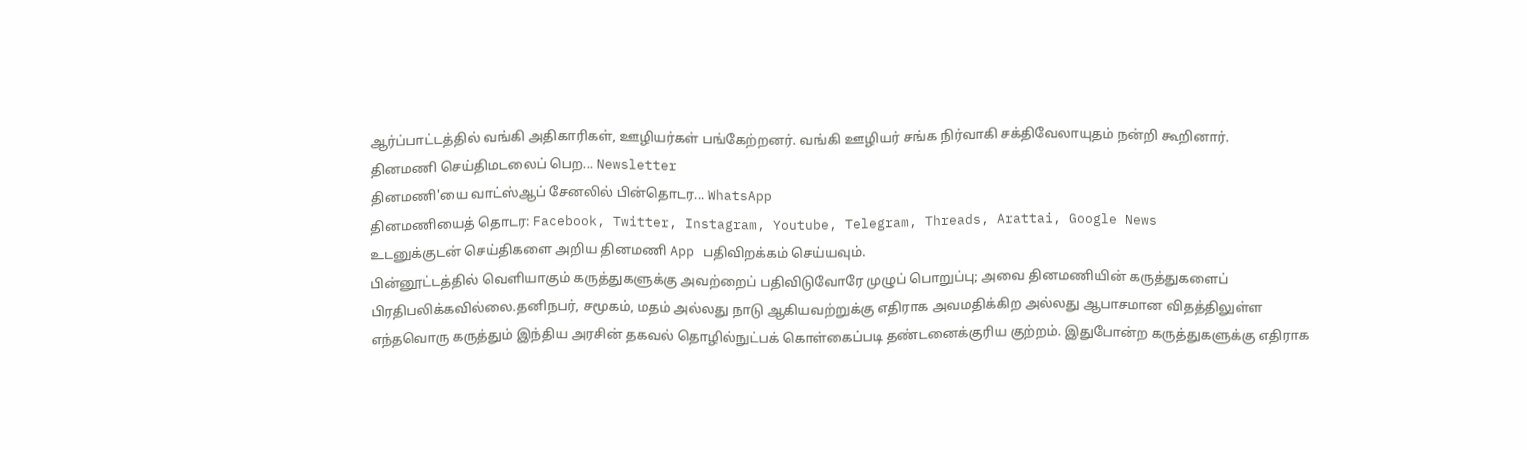ஆர்ப்பாட்டத்தில் வங்கி அதிகாரிகள், ஊழியர்கள் பங்கேற்றனர். வங்கி ஊழியர் சங்க நிர்வாகி சக்திவேலாயுதம் நன்றி கூறினார்.
தினமணி செய்திமடலைப் பெற... Newsletter
தினமணி'யை வாட்ஸ்ஆப் சேனலில் பின்தொடர... WhatsApp
தினமணியைத் தொடர: Facebook, Twitter, Instagram, Youtube, Telegram, Threads, Arattai, Google News
உடனுக்குடன் செய்திகளை அறிய தினமணி App பதிவிறக்கம் செய்யவும்.
பின்னூட்டத்தில் வெளியாகும் கருத்துகளுக்கு அவற்றைப் பதிவிடுவோரே முழுப் பொறுப்பு; அவை தினமணியின் கருத்துகளைப் பிரதிபலிக்கவில்லை.தனிநபர், சமூகம், மதம் அல்லது நாடு ஆகியவற்றுக்கு எதிராக அவமதிக்கிற அல்லது ஆபாசமான விதத்திலுள்ள எந்தவொரு கருத்தும் இந்திய அரசின் தகவல் தொழில்நுட்பக் கொள்கைப்படி தண்டனைக்குரிய குற்றம். இதுபோன்ற கருத்துகளுக்கு எதிராக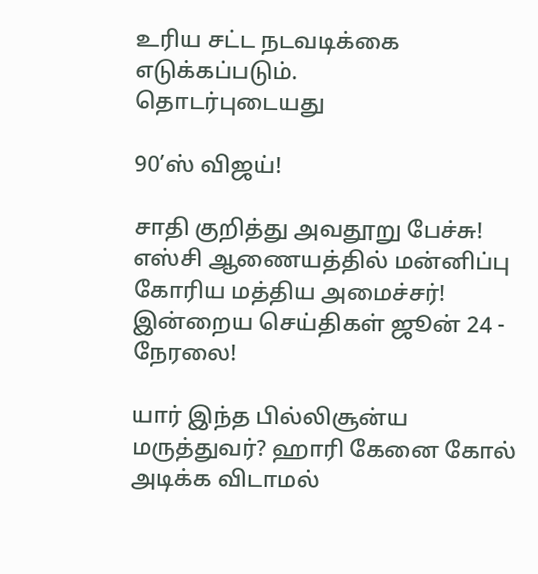உரிய சட்ட நடவடிக்கை எடுக்கப்படும்.
தொடர்புடையது

90’ஸ் விஜய்!

சாதி குறித்து அவதூறு பேச்சு! எஸ்சி ஆணையத்தில் மன்னிப்பு கோரிய மத்திய அமைச்சர்!
இன்றைய செய்திகள் ஜூன் 24 - நேரலை!

யார் இந்த பில்லிசூன்ய மருத்துவர்? ஹாரி கேனை கோல் அடிக்க விடாமல்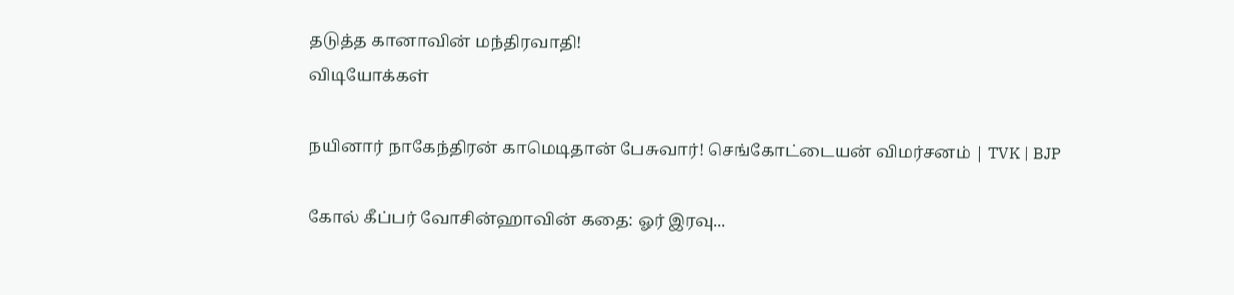தடுத்த கானாவின் மந்திரவாதி!
விடியோக்கள்

நயினார் நாகேந்திரன் காமெடிதான் பேசுவார்! செங்கோட்டையன் விமர்சனம் | TVK | BJP

கோல் கீப்பர் வோசின்ஹாவின் கதை: ஓர் இரவு...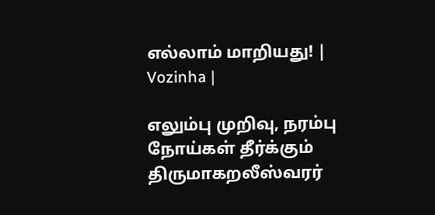எல்லாம் மாறியது! | Vozinha |

எலும்பு முறிவு, நரம்பு நோய்கள் தீர்க்கும் திருமாகறலீஸ்வரர்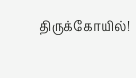திருக்கோயில்!